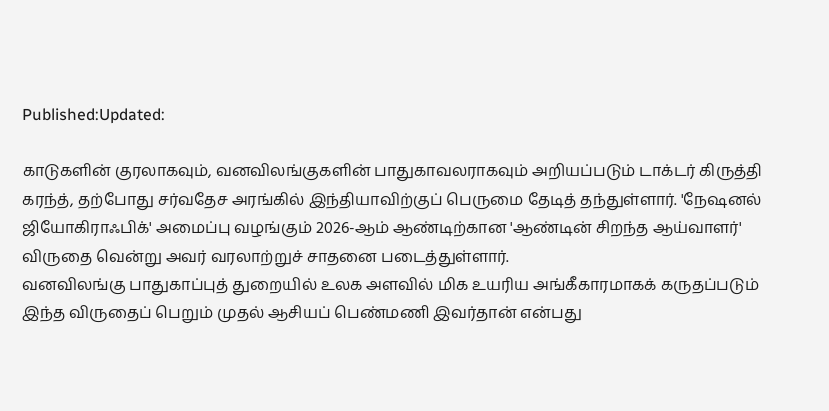Published:Updated:

காடுகளின் குரலாகவும், வனவிலங்குகளின் பாதுகாவலராகவும் அறியப்படும் டாக்டர் கிருத்தி கரந்த், தற்போது சர்வதேச அரங்கில் இந்தியாவிற்குப் பெருமை தேடித் தந்துள்ளார். 'நேஷனல் ஜியோகிராஃபிக்' அமைப்பு வழங்கும் 2026-ஆம் ஆண்டிற்கான 'ஆண்டின் சிறந்த ஆய்வாளர்' விருதை வென்று அவர் வரலாற்றுச் சாதனை படைத்துள்ளார்.
வனவிலங்கு பாதுகாப்புத் துறையில் உலக அளவில் மிக உயரிய அங்கீகாரமாகக் கருதப்படும் இந்த விருதைப் பெறும் முதல் ஆசியப் பெண்மணி இவர்தான் என்பது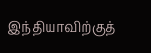இந்தியாவிற்குத்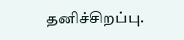தனிச்சிறப்பு.